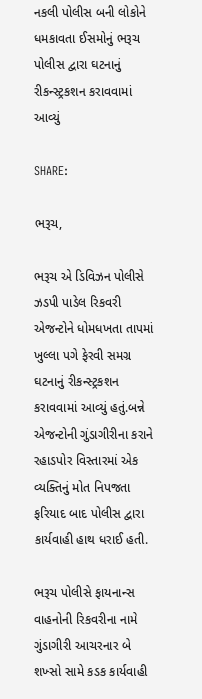નકલી પોલીસ બની લોકોને ધમકાવતા ઈસમોનું ભરૂચ પોલીસ દ્વારા ઘટનાનું રીકન્સ્ટ્રકશન કરાવવામાં આવ્યું

SHARE:

ભરૂચ,

ભરૂચ એ ડિવિઝન પોલીસે ઝડપી પાડેલ રિકવરી એજન્ટોને ધોમધખતા તાપમાં ખુલ્લા પગે ફેરવી સમગ્ર ઘટનાનું રીકન્સ્ટ્રકશન કરાવવામાં આવ્યું હતું.બન્ને એજન્ટોની ગુંડાગીરીના કરાને રહાડપોર વિસ્તારમાં એક વ્યક્તિનું મોત નિપજતા ફરિયાદ બાદ પોલીસ દ્વારા કાર્યવાહી હાથ ધરાઈ હતી.

ભરૂચ પોલીસે ફાયનાન્સ વાહનોની રિકવરીના નામે ગુંડાગીરી આચરનાર બે શખ્સો સામે કડક કાર્યવાહી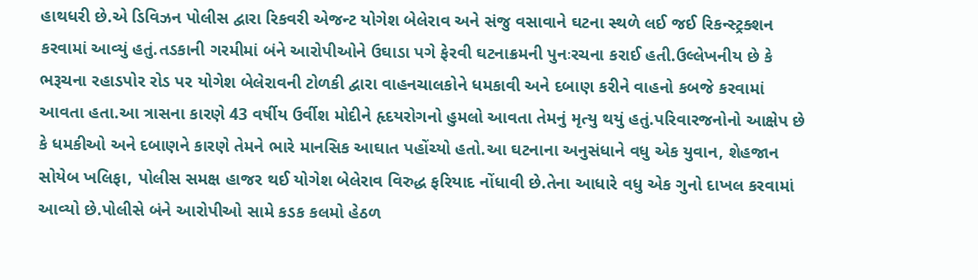હાથધરી છે.એ ડિવિઝન પોલીસ દ્વારા રિકવરી એજન્ટ યોગેશ બેલેરાવ અને સંજુ વસાવાને ઘટના સ્થળે લઈ જઈ રિકન્સ્ટ્રક્શન કરવામાં આવ્યું હતું.તડકાની ગરમીમાં બંને આરોપીઓને ઉઘાડા પગે ફેરવી ઘટનાક્રમની પુનઃરચના કરાઈ હતી.ઉલ્લેખનીય છે કે ભરૂચના રહાડપોર રોડ પર યોગેશ બેલેરાવની ટોળકી દ્વારા વાહનચાલકોને ધમકાવી અને દબાણ કરીને વાહનો કબજે કરવામાં આવતા હતા.આ ત્રાસના કારણે 43 વર્ષીય ઉર્વીશ મોદીને હૃદયરોગનો હુમલો આવતા તેમનું મૃત્યુ થયું હતું.પરિવારજનોનો આક્ષેપ છે કે ધમકીઓ અને દબાણને કારણે તેમને ભારે માનસિક આઘાત પહોંચ્યો હતો.આ ઘટનાના અનુસંધાને વધુ એક યુવાન, શેહજાન સોયેબ ખલિફા, પોલીસ સમક્ષ હાજર થઈ યોગેશ બેલેરાવ વિરુદ્ધ ફરિયાદ નોંધાવી છે.તેના આધારે વધુ એક ગુનો દાખલ કરવામાં આવ્યો છે.પોલીસે બંને આરોપીઓ સામે કડક કલમો હેઠળ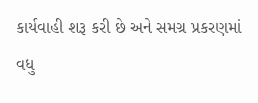કાર્યવાહી શરૂ કરી છે અને સમગ્ર પ્રકરણમાં વધુ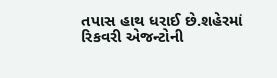તપાસ હાથ ધરાઈ છે.શહેરમાં રિકવરી એજન્ટોની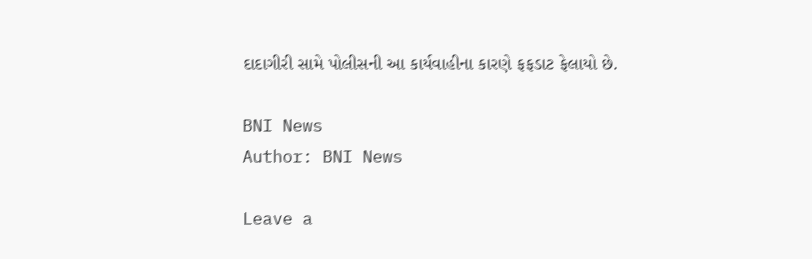દાદાગીરી સામે પોલીસની આ કાર્યવાહીના કારણે ફફડાટ ફેલાયો છે.

BNI News
Author: BNI News

Leave a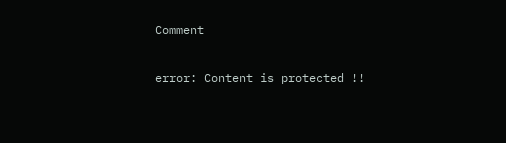Comment

error: Content is protected !!